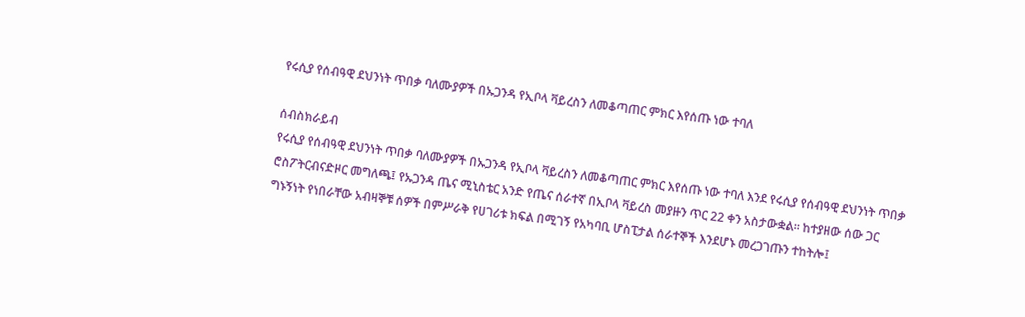የሩሲያ የሰብዓዊ ደህንነት ጥበቃ ባለሙያዎች በኡጋንዳ የኢቦላ ቫይረስን ለመቆጣጠር ምክር እየሰጡ ነው ተባለ

ሰብስክራይብ
የሩሲያ የሰብዓዊ ደህንነት ጥበቃ ባለሙያዎች በኡጋንዳ የኢቦላ ቫይረስን ለመቆጣጠር ምክር እየሰጡ ነው ተባለ እንደ የሩሲያ የሰብዓዊ ደህንነት ጥበቃ ሮስፖትርብናድዞር መግለጫ፤ የኡጋንዳ ጤና ሚኒስቴር አንድ የጤና ሰራተኛ በኢቦላ ቫይረስ መያዙን ጥር 22 ቀን አስታውቋል። ከተያዘው ሰው ጋር ግኑኝነት የነበራቸው አብዛኞቹ ሰዎች በምሥራቅ የሀገሪቱ ክፍል በሚገኝ የአካባቢ ሆስፒታል ሰራተኞች እንደሆኑ መረጋገጡን ተከትሎ፤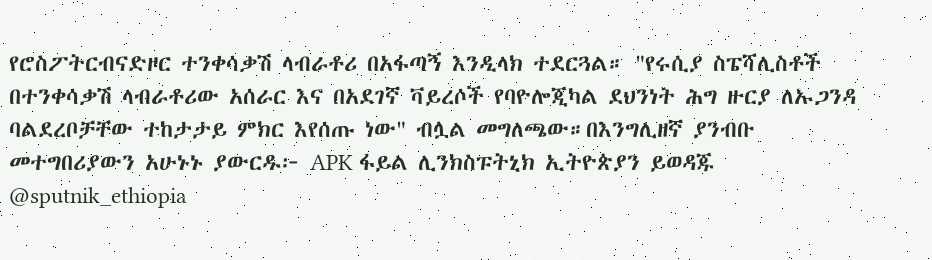የሮስፖትርብናድዞር ተንቀሳቃሽ ላብራቶሪ በአፋጣኝ እንዲላክ ተደርጓል። "የሩሲያ ስፔሻሊስቶች በተንቀሳቃሽ ላብራቶሪው አሰራር እና በአደገኛ ቫይረሶች የባዮሎጂካል ደህንነት ሕግ ዙርያ ለኡጋንዳ ባልደረቦቻቸው ተከታታይ ምክር እየሰጡ ነው" ብሏል መግለጫው።በእንግሊዘኛ ያንብቡ መተግበሪያውን አሁኑኑ ያውርዱ፦ APK ፋይል ሊንክስፑትኒክ ኢትዮጵያን ይወዳጁ @sputnik_ethiopia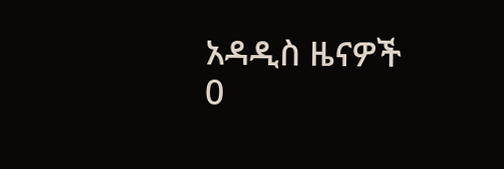አዳዲስ ዜናዎች
0